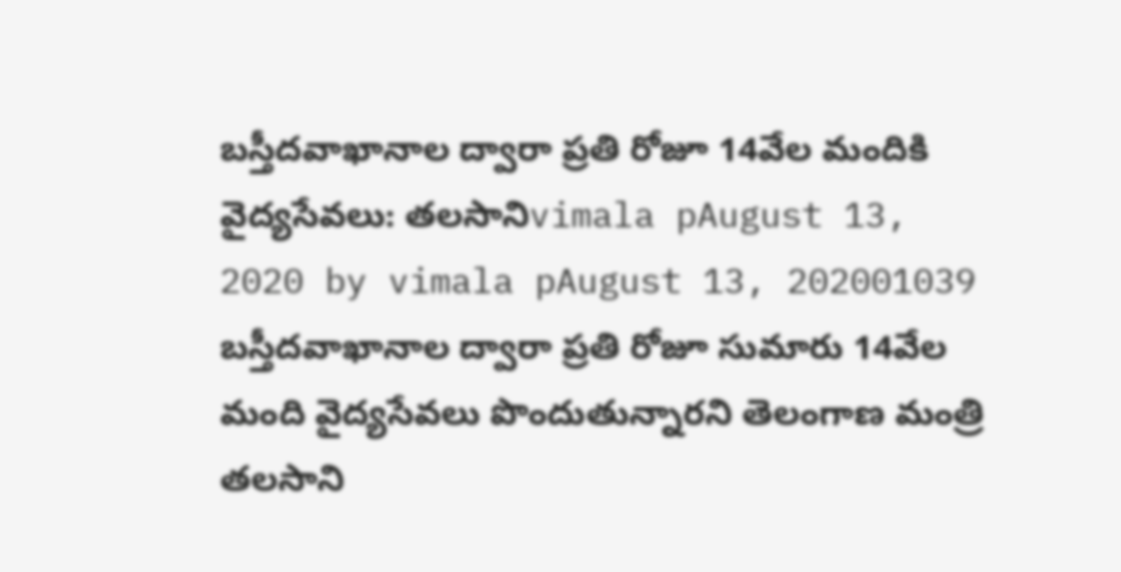బస్తీదవాఖానాల ద్వారా ప్రతి రోజూ 14వేల మందికి వైద్యసేవలు: తలసానిvimala pAugust 13, 2020 by vimala pAugust 13, 202001039 బస్తీదవాఖానాల ద్వారా ప్రతి రోజూ సుమారు 14వేల మంది వైద్యసేవలు పొందుతున్నారని తెలంగాణ మంత్రి తలసాని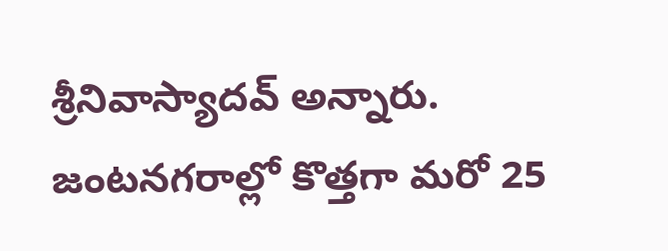శ్రీనివాస్యాదవ్ అన్నారు. జంటనగరాల్లో కొత్తగా మరో 25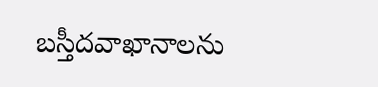బస్తీదవాఖానాలను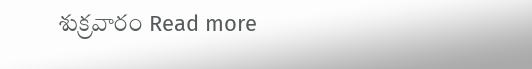శుక్రవారం Read more